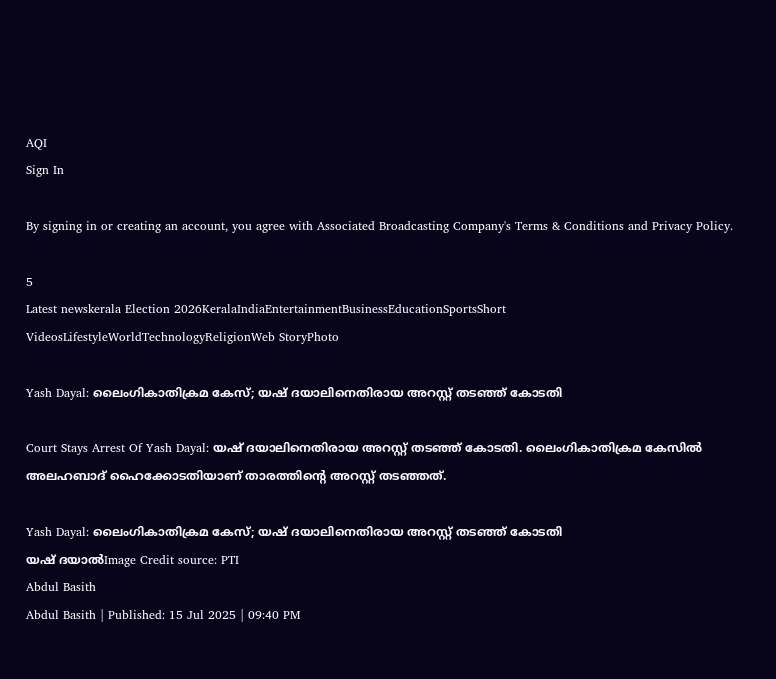AQI
Sign In

By signing in or creating an account, you agree with Associated Broadcasting Company's Terms & Conditions and Privacy Policy.

5
Latest newskerala Election 2026KeralaIndiaEntertainmentBusinessEducationSportsShort VideosLifestyleWorldTechnologyReligionWeb StoryPhoto

Yash Dayal: ലൈംഗികാതിക്രമ കേസ്; യഷ് ദയാലിനെതിരായ അറസ്റ്റ് തടഞ്ഞ് കോടതി

Court Stays Arrest Of Yash Dayal: യഷ് ദയാലിനെതിരായ അറസ്റ്റ് തടഞ്ഞ് കോടതി. ലൈംഗികാതിക്രമ കേസിൽ അലഹബാദ് ഹൈക്കോടതിയാണ് താരത്തിൻ്റെ അറസ്റ്റ് തടഞ്ഞത്.

Yash Dayal: ലൈംഗികാതിക്രമ കേസ്; യഷ് ദയാലിനെതിരായ അറസ്റ്റ് തടഞ്ഞ് കോടതി
യഷ് ദയാൽImage Credit source: PTI
Abdul Basith
Abdul Basith | Published: 15 Jul 2025 | 09:40 PM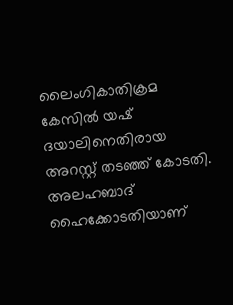ലൈംഗികാതിക്രമ കേസിൽ യഷ് ദയാലിനെതിരായ അറസ്റ്റ് തടഞ്ഞ് കോടതി. അലഹബാദ് ഹൈക്കോടതിയാണ്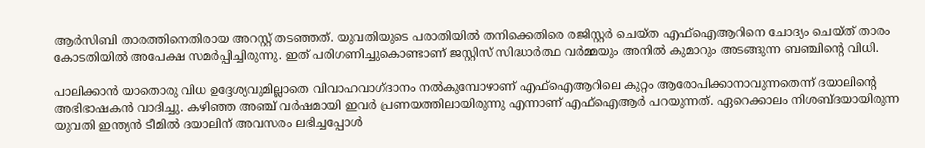ആർസിബി താരത്തിനെതിരായ അറസ്റ്റ് തടഞ്ഞത്. യുവതിയുടെ പരാതിയിൽ തനിക്കെതിരെ രജിസ്റ്റർ ചെയ്ത എഫ്ഐആറിനെ ചോദ്യം ചെയ്ത് താരം കോടതിയിൽ അപേക്ഷ സമർപ്പിച്ചിരുന്നു. ഇത് പരിഗണിച്ചുകൊണ്ടാണ് ജസ്റ്റിസ് സിദ്ധാർത്ഥ വർമ്മയും അനിൽ കുമാറും അടങ്ങുന്ന ബഞ്ചിൻ്റെ വിധി.

പാലിക്കാൻ യാതൊരു വിധ ഉദ്ദേശ്യവുമില്ലാതെ വിവാഹവാഗ്ദാനം നൽകുമ്പോഴാണ് എഫ്ഐആറിലെ കുറ്റം ആരോപിക്കാനാവുന്നതെന്ന് ദയാലിൻ്റെ അഭിഭാഷകൻ വാദിച്ചു. കഴിഞ്ഞ അഞ്ച് വർഷമായി ഇവർ പ്രണയത്തിലായിരുന്നു എന്നാണ് എഫ്ഐആർ പറയുന്നത്. ഏറെക്കാലം നിശബ്ദയായിരുന്ന യുവതി ഇന്ത്യൻ ടീമിൽ ദയാലിന് അവസരം ലഭിച്ചപ്പോൾ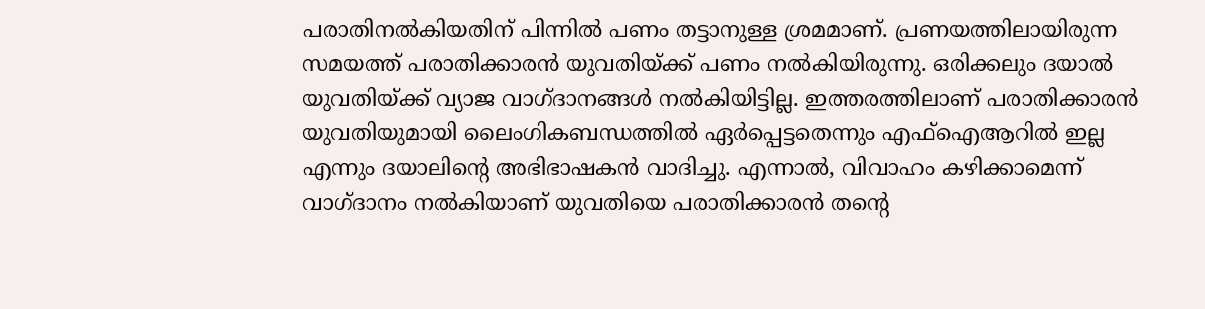പരാതിനൽകിയതിന് പിന്നിൽ പണം തട്ടാനുള്ള ശ്രമമാണ്. പ്രണയത്തിലായിരുന്ന സമയത്ത് പരാതിക്കാരൻ യുവതിയ്ക്ക് പണം നൽകിയിരുന്നു. ഒരിക്കലും ദയാൽ യുവതിയ്ക്ക് വ്യാജ വാഗ്ദാനങ്ങൾ നൽകിയിട്ടില്ല. ഇത്തരത്തിലാണ് പരാതിക്കാരൻ യുവതിയുമായി ലൈംഗികബന്ധത്തിൽ ഏർപ്പെട്ടതെന്നും എഫ്ഐആറിൽ ഇല്ല എന്നും ദയാലിൻ്റെ അഭിഭാഷകൻ വാദിച്ചു. എന്നാൽ, വിവാഹം കഴിക്കാമെന്ന് വാഗ്ദാനം നൽകിയാണ് യുവതിയെ പരാതിക്കാരൻ തൻ്റെ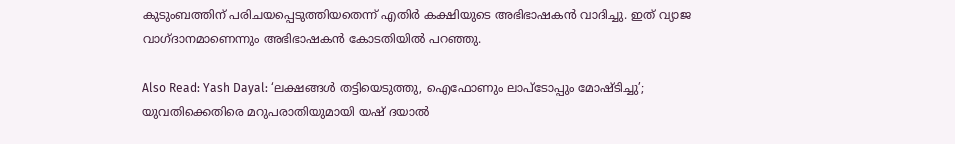കുടുംബത്തിന് പരിചയപ്പെടുത്തിയതെന്ന് എതിർ കക്ഷിയുടെ അഭിഭാഷകൻ വാദിച്ചു. ഇത് വ്യാജ വാഗ്ദാനമാണെന്നും അഭിഭാഷകൻ കോടതിയിൽ പറഞ്ഞു.

Also Read: Yash Dayal: ‘ലക്ഷങ്ങൾ തട്ടിയെടുത്തു, ഐഫോണും ലാപ്ടോപ്പും മോഷ്ടിച്ചു’; യുവതിക്കെതിരെ മറുപരാതിയുമായി യഷ് ദയാൽ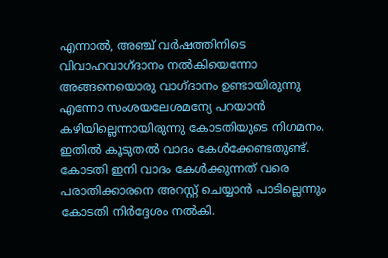എന്നാൽ, അഞ്ച് വർഷത്തിനിടെ വിവാഹവാഗ്ദാനം നൽകിയെന്നോ അങ്ങനെയൊരു വാഗ്ദാനം ഉണ്ടായിരുന്നു എന്നോ സംശയലേശമന്യേ പറയാൻ കഴിയില്ലെന്നായിരുന്നു കോടതിയുടെ നിഗമനം. ഇതിൽ കൂടുതൽ വാദം കേൾക്കേണ്ടതുണ്ട്. കോടതി ഇനി വാദം കേൾക്കുന്നത് വരെ പരാതിക്കാരനെ അറസ്റ്റ് ചെയ്യാൻ പാടില്ലെന്നും കോടതി നിർദ്ദേശം നൽകി.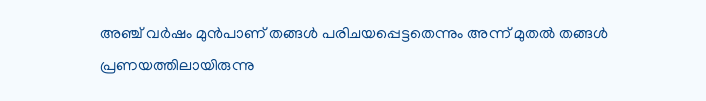അഞ്ച് വർഷം മുൻപാണ് തങ്ങൾ പരിചയപ്പെട്ടതെന്നും അന്ന് മുതൽ തങ്ങൾ പ്രണയത്തിലായിരുന്നു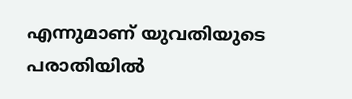എന്നുമാണ് യുവതിയുടെ പരാതിയിൽ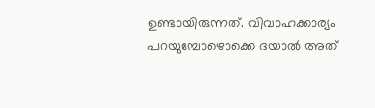ഉണ്ടായിരുന്നത്. വിവാഹക്കാര്യം പറയുമ്പോഴൊക്കെ ദയാൽ അത്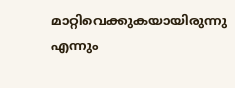മാറ്റിവെക്കുകയായിരുന്നു എന്നും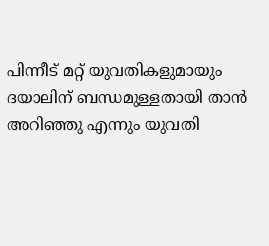പിന്നീട് മറ്റ് യുവതികളുമായും ദയാലിന് ബന്ധമുള്ളതായി താൻ അറിഞ്ഞു എന്നും യുവതി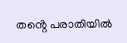തൻ്റെ പരാതിയിൽ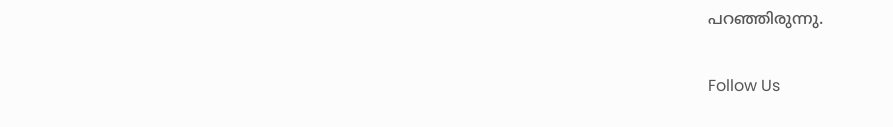പറഞ്ഞിരുന്നു.

Follow Us